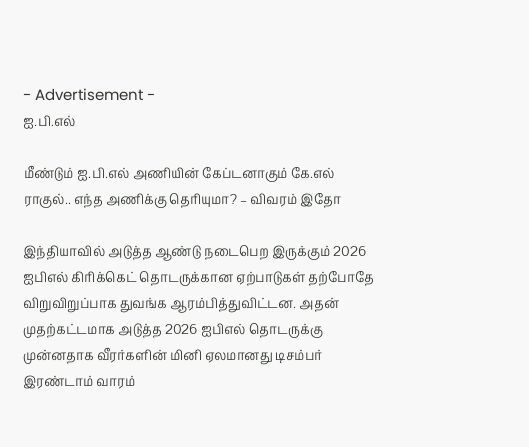- Advertisement -
ஐ.பி.எல்

மீண்டும் ஐ.பி.எல் அணியின் கேப்டனாகும் கே.எல் ராகுல்.. எந்த அணிக்கு தெரியுமா? – விவரம் இதோ

இந்தியாவில் அடுத்த ஆண்டு நடைபெற இருக்கும் 2026 ஐபிஎல் கிரிக்கெட் தொடருக்கான ஏற்பாடுகள் தற்போதே விறுவிறுப்பாக துவங்க ஆரம்பித்துவிட்டன. அதன் முதற்கட்டமாக அடுத்த 2026 ஐபிஎல் தொடருக்கு முன்னதாக வீரர்களின் மினி ஏலமானது டிசம்பர் இரண்டாம் வாரம்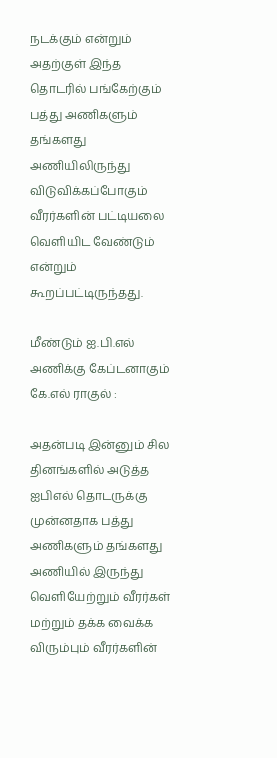நடக்கும் என்றும் அதற்குள் இந்த தொடரில் பங்கேற்கும் பத்து அணிகளும் தங்களது அணியிலிருந்து விடுவிக்கப்போகும் வீரர்களின் பட்டியலை வெளியிட வேண்டும் என்றும் கூறப்பட்டிருந்தது.

மீண்டும் ஐ.பி.எல் அணிக்கு கேப்டனாகும் கே.எல் ராகுல் :

அதன்படி இன்னும் சில தினங்களில் அடுத்த ஐபிஎல் தொடருக்கு முன்னதாக பத்து அணிகளும் தங்களது அணியில் இருந்து வெளியேற்றும் வீரர்கள் மற்றும் தக்க வைக்க விரும்பும் வீரர்களின்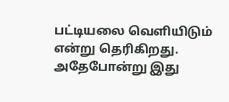பட்டியலை வெளியிடும் என்று தெரிகிறது. அதேபோன்று இது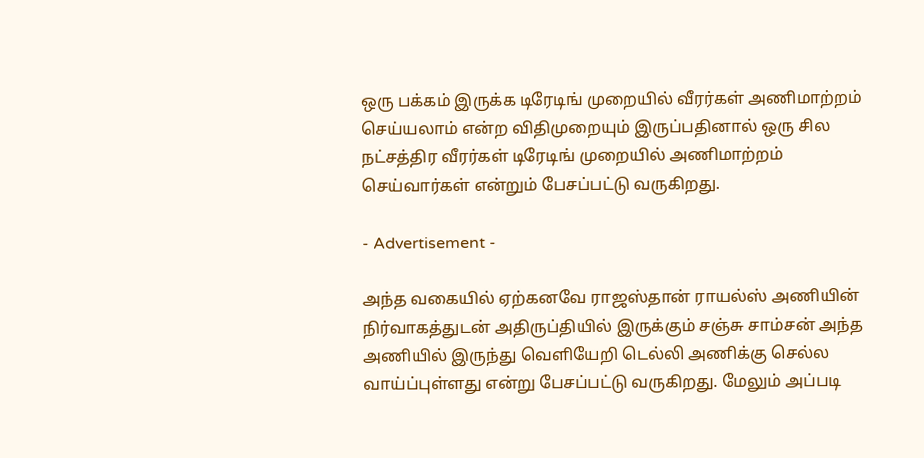ஒரு பக்கம் இருக்க டிரேடிங் முறையில் வீரர்கள் அணிமாற்றம் செய்யலாம் என்ற விதிமுறையும் இருப்பதினால் ஒரு சில நட்சத்திர வீரர்கள் டிரேடிங் முறையில் அணிமாற்றம் செய்வார்கள் என்றும் பேசப்பட்டு வருகிறது.

- Advertisement -

அந்த வகையில் ஏற்கனவே ராஜஸ்தான் ராயல்ஸ் அணியின் நிர்வாகத்துடன் அதிருப்தியில் இருக்கும் சஞ்சு சாம்சன் அந்த அணியில் இருந்து வெளியேறி டெல்லி அணிக்கு செல்ல வாய்ப்புள்ளது என்று பேசப்பட்டு வருகிறது. மேலும் அப்படி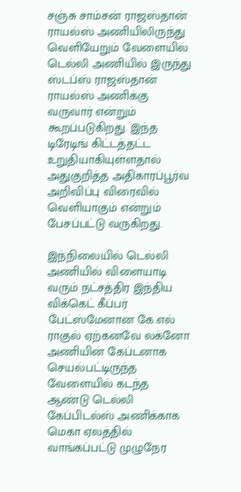சஞ்சு சாம்சன் ராஜஸ்தான் ராயல்ஸ் அணியிலிருந்து வெளியேறும் வேளையில் டெல்லி அணியில் இருந்து ஸ்டப்ஸ் ராஜஸ்தான் ராயல்ஸ் அணிக்கு வருவார் என்றும் கூறப்படுகிறது. இந்த டிரேடிங் கிட்டத்தட்ட உறுதியாகியுள்ளதால் அதுகுறித்த அதிகாரப்பூர்வ அறிவிப்பு விரைவில் வெளியாகும் என்றும் பேசப்பட்டு வருகிறது.

இந்நிலையில் டெல்லி அணியில் விளையாடி வரும் நட்சத்திர இந்திய விக்கெட் கீப்பர் பேட்ஸ்மேனான கே.எல் ராகுல் ஏற்கனவே லக்னோ அணியின் கேப்டனாக செயல்பட்டிருந்த வேளையில் கடந்த ஆண்டு டெல்லி கேப்பிடல்ஸ் அணிக்காக மெகா ஏலத்தில் வாங்கப்பட்டு முழுநேர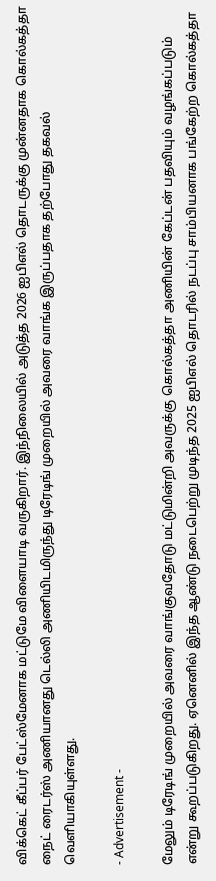விக்கெட் கீப்பர் பேட்ஸ்மேனாக மட்டுமே விளையாடி வருகிறார். இந்நிலையில் அடுத்த 2026 ஐபிஎல் தொடருக்கு முன்னதாக கொல்கத்தா நைட் ரைடர்ஸ் அணியானது டெல்லி அணியிடமிருந்து டிரேடிங் முறையில் அவரை வாங்க இருப்பதாக தற்போது தகவல் வெளியாகியுள்ளது.

- Advertisement -

மேலும் டிரேடிங் முறையில் அவரை வாங்குவதோடு மட்டுமின்றி அவருக்கு கொல்கத்தா அணியின் கேப்டன் பதவியும் வழங்கப்படும் என்று கூறப்படுகிறது. ஏனெனில் இந்த ஆண்டு நடைபெற்று முடிந்த 2025 ஐபிஎல் தொடரில் நடப்பு சாம்பியனாக பங்கேற்ற கொல்கத்தா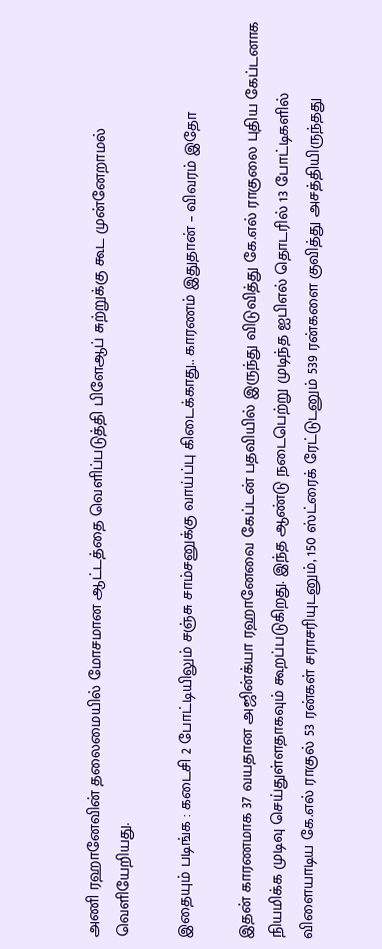அணி ரஹானேவின் தலைமையில் மோசமான ஆட்டத்தை வெளிப்படுத்தி பிளேஆப் சுற்றுக்கு கூட முன்னேறாமல் வெளியேறியது.

இதையும் படிங்க : கடைசி 2 போட்டியிலும் சஞ்சு சாம்சனுக்கு வாய்ப்பு கிடைக்காது.. காரணம் இதுதான் – விவரம் இதோ

இதன் காரணமாக 37 வயதான அஜின்க்யா ரஹானேவை கேப்டன் பதவியில் இருந்து விடுவித்து கே.எல் ராகுலை புதிய கேப்டனாக நியமிக்க முடிவு செய்துள்ளதாகவும் கூறப்படுகிறது. இந்த ஆண்டு நடைபெற்று முடிந்த ஐபிஎல் தொடரில் 13 போட்டிகளில் விளையாடிய கே.எல் ராகுல் 53 ரன்கள் சராசரியுடனும், 150 ஸ்ட்ரைக் ரேட்டுடனும் 539 ரன்களை குவித்து அசத்தியிருந்தது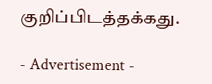குறிப்பிடத்தக்கது.

- Advertisement -